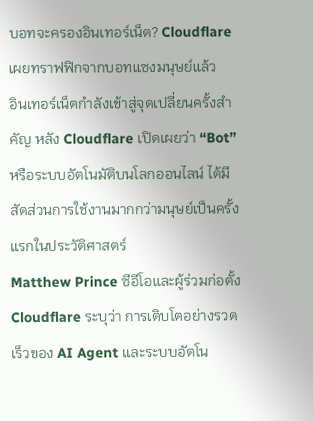บอทจะครองอินเทอร์เน็ต? Cloudflare เผยทราฟฟิกจากบอทแซงมนุษย์แล้ว
อินเทอร์เน็ตกำลังเข้าสู่จุดเปลี่ยนครั้งสำคัญ หลัง Cloudflare เปิดเผยว่า “Bot” หรือระบบอัตโนมัติบนโลกออนไลน์ ได้มีสัดส่วนการใช้งานมากกว่ามนุษย์เป็นครั้งแรกในประวัติศาสตร์
Matthew Prince ซีอีโอและผู้ร่วมก่อตั้ง Cloudflare ระบุว่า การเติบโตอย่างรวดเร็วของ AI Agent และระบบอัตโน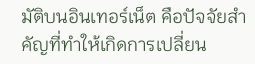มัติบนอินเทอร์เน็ต คือปัจจัยสำคัญที่ทำให้เกิดการเปลี่ยน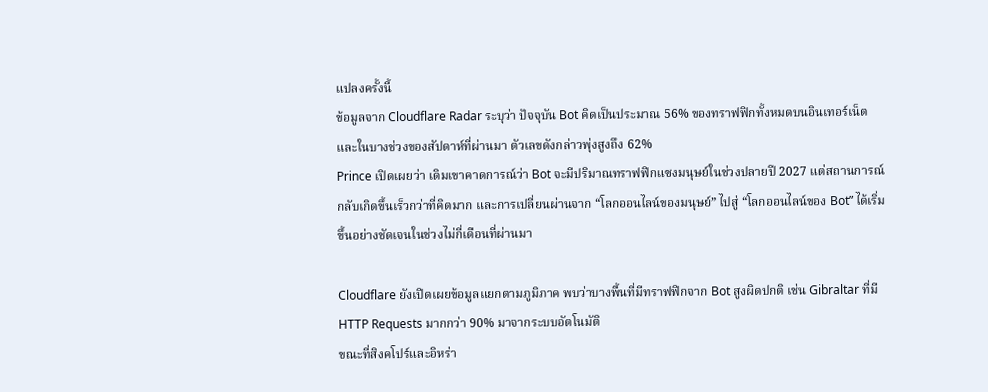แปลงครั้งนี้
ข้อมูลจาก Cloudflare Radar ระบุว่า ปัจจุบัน Bot คิดเป็นประมาณ 56% ของทราฟฟิกทั้งหมดบนอินเทอร์เน็ต และในบางช่วงของสัปดาห์ที่ผ่านมา ตัวเลขดังกล่าวพุ่งสูงถึง 62%
Prince เปิดเผยว่า เดิมเขาคาดการณ์ว่า Bot จะมีปริมาณทราฟฟิกแซงมนุษย์ในช่วงปลายปี 2027 แต่สถานการณ์กลับเกิดขึ้นเร็วกว่าที่คิดมาก และการเปลี่ยนผ่านจาก “โลกออนไลน์ของมนุษย์” ไปสู่ “โลกออนไลน์ของ Bot” ได้เริ่มขึ้นอย่างชัดเจนในช่วงไม่กี่เดือนที่ผ่านมา

Cloudflare ยังเปิดเผยข้อมูลแยกตามภูมิภาค พบว่าบางพื้นที่มีทราฟฟิกจาก Bot สูงผิดปกติ เช่น Gibraltar ที่มี HTTP Requests มากกว่า 90% มาจากระบบอัตโนมัติ
ขณะที่สิงคโปร์และอิหร่า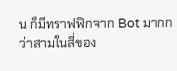น ก็มีทราฟฟิกจาก Bot มากกว่าสามในสี่ของ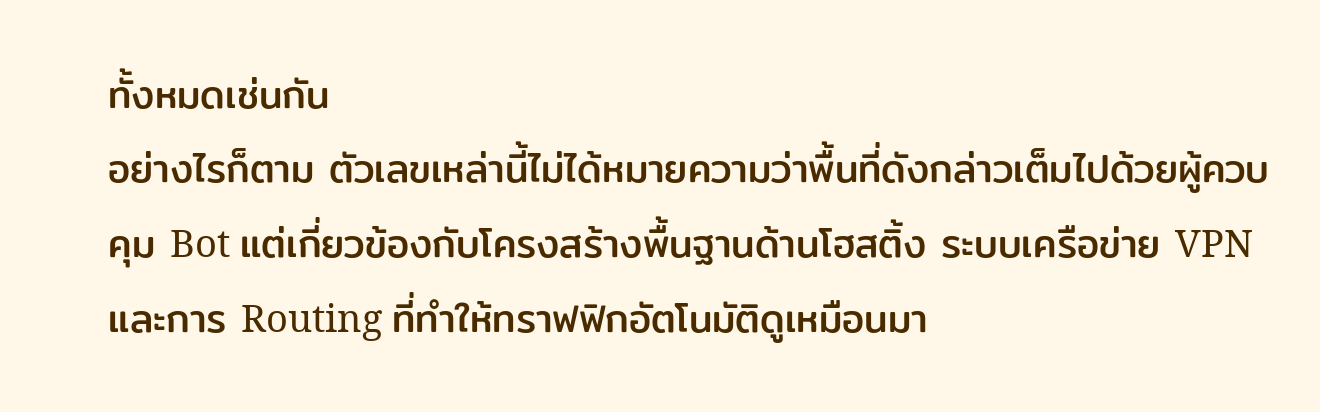ทั้งหมดเช่นกัน
อย่างไรก็ตาม ตัวเลขเหล่านี้ไม่ได้หมายความว่าพื้นที่ดังกล่าวเต็มไปด้วยผู้ควบคุม Bot แต่เกี่ยวข้องกับโครงสร้างพื้นฐานด้านโฮสติ้ง ระบบเครือข่าย VPN และการ Routing ที่ทำให้ทราฟฟิกอัตโนมัติดูเหมือนมา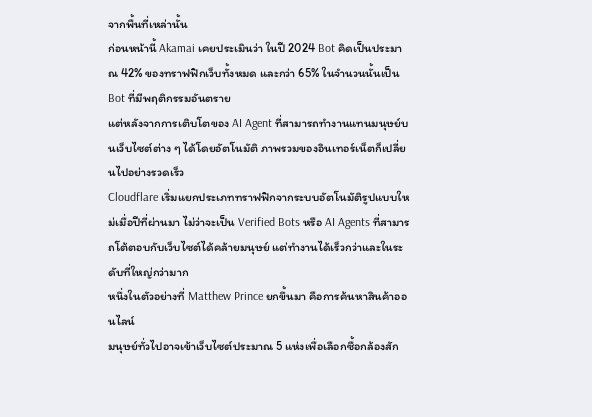จากพื้นที่เหล่านั้น
ก่อนหน้านี้ Akamai เคยประเมินว่า ในปี 2024 Bot คิดเป็นประมาณ 42% ของทราฟฟิกเว็บทั้งหมด และกว่า 65% ในจำนวนนั้นเป็น Bot ที่มีพฤติกรรมอันตราย
แต่หลังจากการเติบโตของ AI Agent ที่สามารถทำงานแทนมนุษย์บนเว็บไซต์ต่าง ๆ ได้โดยอัตโนมัติ ภาพรวมของอินเทอร์เน็ตก็เปลี่ยนไปอย่างรวดเร็ว
Cloudflare เริ่มแยกประเภททราฟฟิกจากระบบอัตโนมัติรูปแบบใหม่เมื่อปีที่ผ่านมา ไม่ว่าจะเป็น Verified Bots หรือ AI Agents ที่สามารถโต้ตอบกับเว็บไซต์ได้คล้ายมนุษย์ แต่ทำงานได้เร็วกว่าและในระดับที่ใหญ่กว่ามาก
หนึ่งในตัวอย่างที่ Matthew Prince ยกขึ้นมา คือการค้นหาสินค้าออนไลน์
มนุษย์ทั่วไปอาจเข้าเว็บไซต์ประมาณ 5 แห่งเพื่อเลือกซื้อกล้องสัก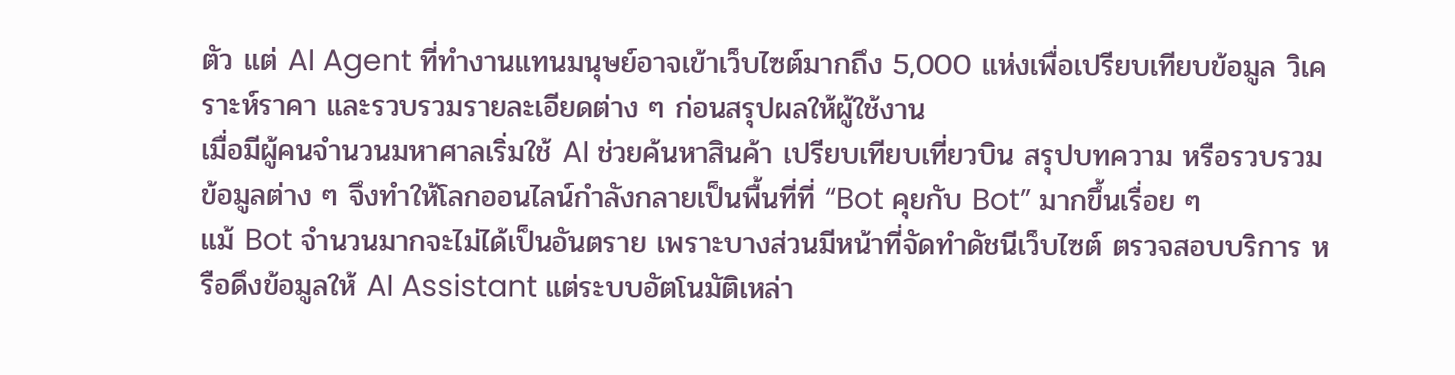ตัว แต่ AI Agent ที่ทำงานแทนมนุษย์อาจเข้าเว็บไซต์มากถึง 5,000 แห่งเพื่อเปรียบเทียบข้อมูล วิเคราะห์ราคา และรวบรวมรายละเอียดต่าง ๆ ก่อนสรุปผลให้ผู้ใช้งาน
เมื่อมีผู้คนจำนวนมหาศาลเริ่มใช้ AI ช่วยค้นหาสินค้า เปรียบเทียบเที่ยวบิน สรุปบทความ หรือรวบรวมข้อมูลต่าง ๆ จึงทำให้โลกออนไลน์กำลังกลายเป็นพื้นที่ที่ “Bot คุยกับ Bot” มากขึ้นเรื่อย ๆ
แม้ Bot จำนวนมากจะไม่ได้เป็นอันตราย เพราะบางส่วนมีหน้าที่จัดทำดัชนีเว็บไซต์ ตรวจสอบบริการ หรือดึงข้อมูลให้ AI Assistant แต่ระบบอัตโนมัติเหล่า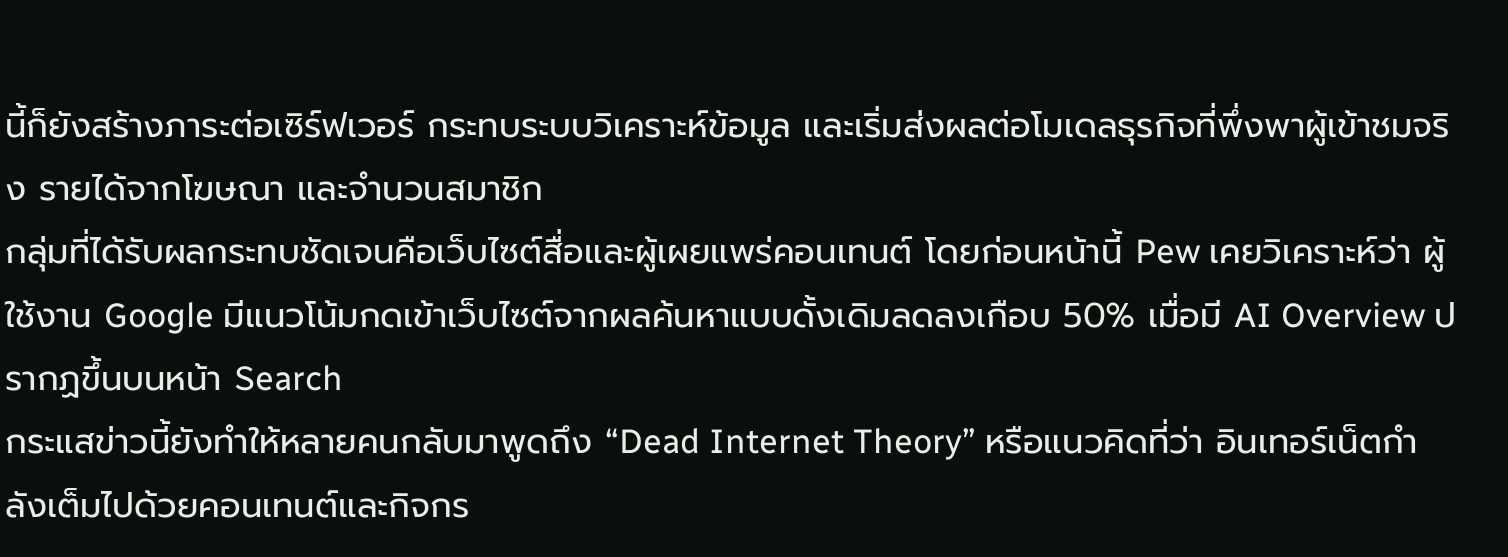นี้ก็ยังสร้างภาระต่อเซิร์ฟเวอร์ กระทบระบบวิเคราะห์ข้อมูล และเริ่มส่งผลต่อโมเดลธุรกิจที่พึ่งพาผู้เข้าชมจริง รายได้จากโฆษณา และจำนวนสมาชิก
กลุ่มที่ได้รับผลกระทบชัดเจนคือเว็บไซต์สื่อและผู้เผยแพร่คอนเทนต์ โดยก่อนหน้านี้ Pew เคยวิเคราะห์ว่า ผู้ใช้งาน Google มีแนวโน้มกดเข้าเว็บไซต์จากผลค้นหาแบบดั้งเดิมลดลงเกือบ 50% เมื่อมี AI Overview ปรากฏขึ้นบนหน้า Search
กระแสข่าวนี้ยังทำให้หลายคนกลับมาพูดถึง “Dead Internet Theory” หรือแนวคิดที่ว่า อินเทอร์เน็ตกำลังเต็มไปด้วยคอนเทนต์และกิจกร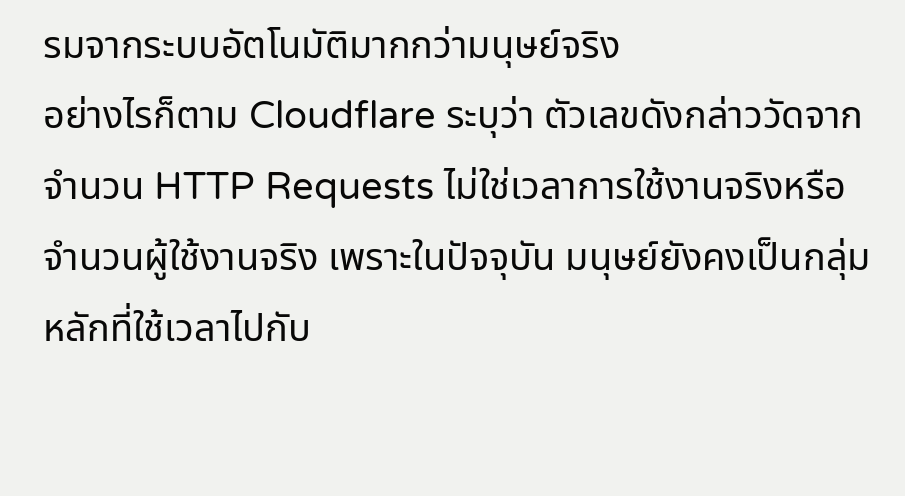รมจากระบบอัตโนมัติมากกว่ามนุษย์จริง
อย่างไรก็ตาม Cloudflare ระบุว่า ตัวเลขดังกล่าววัดจากจำนวน HTTP Requests ไม่ใช่เวลาการใช้งานจริงหรือจำนวนผู้ใช้งานจริง เพราะในปัจจุบัน มนุษย์ยังคงเป็นกลุ่มหลักที่ใช้เวลาไปกับ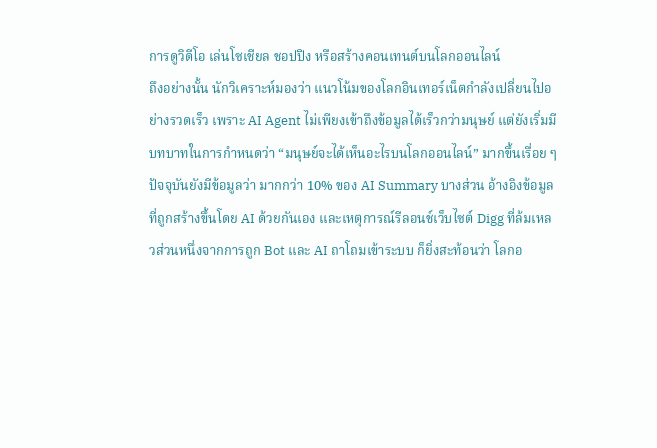การดูวิดีโอ เล่นโซเชียล ชอปปิง หรือสร้างคอนเทนต์บนโลกออนไลน์
ถึงอย่างนั้น นักวิเคราะห์มองว่า แนวโน้มของโลกอินเทอร์เน็ตกำลังเปลี่ยนไปอย่างรวดเร็ว เพราะ AI Agent ไม่เพียงเข้าถึงข้อมูลได้เร็วกว่ามนุษย์ แต่ยังเริ่มมีบทบาทในการกำหนดว่า “มนุษย์จะได้เห็นอะไรบนโลกออนไลน์” มากขึ้นเรื่อย ๆ
ปัจจุบันยังมีข้อมูลว่า มากกว่า 10% ของ AI Summary บางส่วน อ้างอิงข้อมูลที่ถูกสร้างขึ้นโดย AI ด้วยกันเอง และเหตุการณ์รีลอนช์เว็บไซต์ Digg ที่ล้มเหลวส่วนหนึ่งจากการถูก Bot และ AI ถาโถมเข้าระบบ ก็ยิ่งสะท้อนว่า โลกอ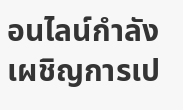อนไลน์กำลังเผชิญการเป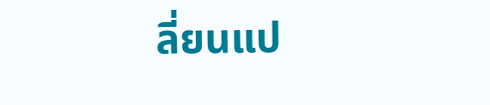ลี่ยนแป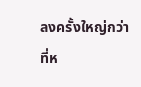ลงครั้งใหญ่กว่าที่ห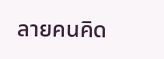ลายคนคิด